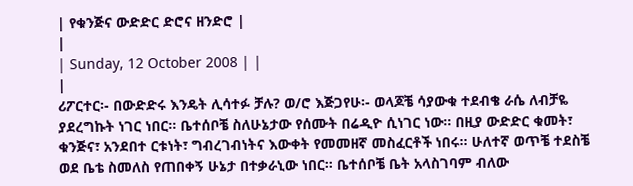| የቁንጅና ውድድር ድሮና ዘንድሮ |
|
| Sunday, 12 October 2008 | |
|
ሪፖርተር፡- በውድድሩ እንዴት ሊሳተፉ ቻሉ? ወ/ሮ እጅጋየሁ፡- ወላጆቼ ሳያውቁ ተደብቄ ራሴ ለብቻዬ ያደረግኩት ነገር ነበር፡፡ ቤተሰቦቼ ስለሁኔታው የሰሙት በሬዲዮ ሲነገር ነው፡፡ በዚያ ውድድር ቁመት፣ ቁንጅና፣ አንደበተ ርቱነት፣ ግብረገብነትና እውቀት የመመዘኛ መስፈርቶች ነበሩ፡፡ ሁለተኛ ወጥቼ ተደስቼ ወደ ቤቴ ስመለስ የጠበቀኝ ሁኔታ በተቃራኒው ነበር፡፡ ቤተሰቦቼ ቤት አላስገባም ብለው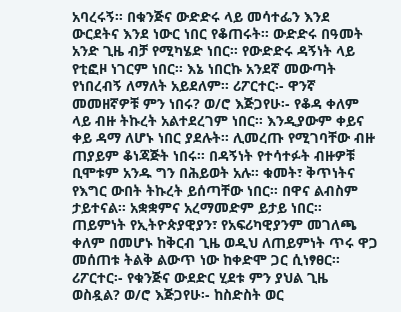አባረሩኝ፡፡ በቁንጅና ውድድሩ ላይ መሳተፌን እንደ ውርደትና እንደ ነውር ነበር የቆጠሩት፡፡ ውድድሩ በዓመት አንድ ጊዜ ብቻ የሚካሄድ ነበር፡፡ የውድድሩ ዳኝነት ላይ የቲፎዞ ነገርም ነበር፡፡ እኔ ነበርኩ አንደኛ መውጣት የነበረብኝ ለማለት አይደለም፡፡ ሪፖርተር፡- ዋንኛ መመዘኛዎቹ ምን ነበሩ? ወ/ሮ እጅጋየሁ፡- የቆዳ ቀለም ላይ ብዙ ትኩረት አልተደረገም ነበር፡፡ እንዲያውም ቀይና ቀይ ዳማ ለሆኑ ነበር ያደሉት፡፡ ሊመረጡ የሚገባቸው ብዙ ጠያይም ቆነጃጅት ነበሩ፡፡ በዳኝነት የተሳተፉት ብዙዎቹ ቢሞቱም አንዱ ግን በሕይወት አሉ፡፡ ቁመት፣ ቅጥነትና የእግር ውበት ትኩረት ይሰጣቸው ነበር፡፡ በዋና ልብስም ታይተናል፡፡ አቋቋምና አረማመድም ይታይ ነበር፡፡ ጠይምነት የኢትዮጵያዊያን፣ የአፍሪካዊያንም መገለጫ ቀለም በመሆኑ ከቅርብ ጊዜ ወዲህ ለጠይምነት ጥሩ ዋጋ መሰጠቱ ትልቅ ልውጥ ነው ከቀድሞ ጋር ሲነፃፀር፡፡ ሪፖርተር፡- የቁንጅና ውደድር ሂደቱ ምን ያህል ጊዜ ወስዷል? ወ/ሮ እጅጋየሁ፡- ከስድስት ወር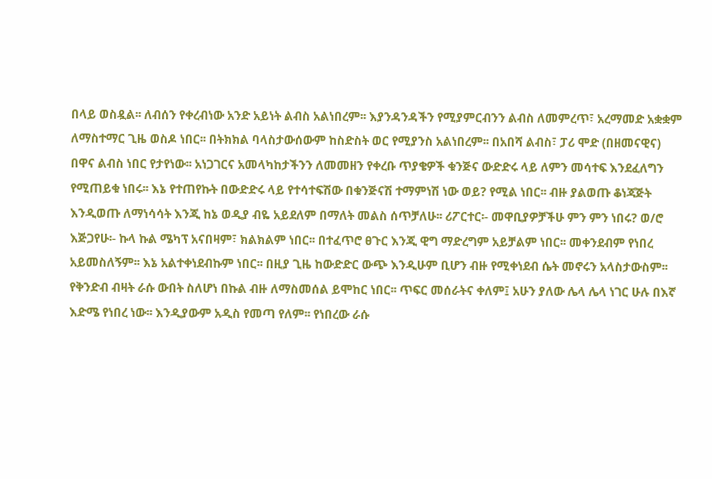በላይ ወስዷል፡፡ ለብሰን የቀረብነው አንድ አይነት ልብስ አልነበረም፡፡ እያንዳንዳችን የሚያምርብንን ልብስ ለመምረጥ፣ አረማመድ አቋቋም ለማስተማር ጊዜ ወስዶ ነበር፡፡ በትክክል ባላስታውሰውም ከስድስት ወር የሚያንስ አልነበረም፡፡ በአበሻ ልብስ፣ ፓሪ ሞድ (በዘመናዊና) በዋና ልብስ ነበር የታየነው፡፡ አነጋገርና አመላካከታችንን ለመመዘን የቀረቡ ጥያቄዎች ቁንጅና ውድድሩ ላይ ለምን መሳተፍ እንደፈለግን የሚጠይቁ ነበሩ፡፡ እኔ የተጠየኩት በውድድሩ ላይ የተሳተፍሽው በቁንጅናሽ ተማምነሽ ነው ወይ? የሚል ነበር፡፡ ብዙ ያልወጡ ቆነጃጅት እንዲወጡ ለማነሳሳት እንጂ ከኔ ወዲያ ብዬ አይደለም በማለት መልስ ሰጥቻለሁ፡፡ ሪፖርተር፡- መዋቢያዎቻችሁ ምን ምን ነበሩ? ወ/ሮ እጅጋየሁ፡- ኩላ ኩል ሜካፕ አናበዛም፣ ክልክልም ነበር፡፡ በተፈጥሮ ፀጉር እንጂ ዊግ ማድረግም አይቻልም ነበር፡፡ መቀንደብም የነበረ አይመስለኝም፡፡ እኔ አልተቀነደብኩም ነበር፡፡ በዚያ ጊዜ ከውድድር ውጭ እንዲሁም ቢሆን ብዙ የሚቀነደብ ሴት መኖሩን አላስታውስም፡፡ የቅንድብ ብዛት ራሱ ውበት ስለሆነ በኩል ብዙ ለማስመሰል ይሞከር ነበር፡፡ ጥፍር መሰራትና ቀለም፤ አሁን ያለው ሌላ ሌላ ነገር ሁሉ በእኛ እድሜ የነበረ ነው፡፡ እንዲያውም አዲስ የመጣ የለም፡፡ የነበረው ራሱ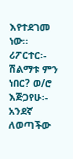እየተደገመ ነው፡፡ ሪፖርተር፡- ሽልማቱ ምን ነበር? ወ/ሮ እጅጋየሁ፡- አንደኛ ለወጣችው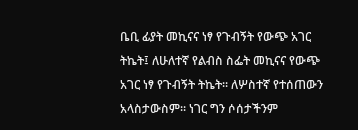ቤቢ ፊያት መኪናና ነፃ የጉብኝት የውጭ አገር ትኬት፤ ለሁለተኛ የልብስ ስፌት መኪናና የውጭ አገር ነፃ የጉብኝት ትኬት፡፡ ለሦስተኛ የተሰጠውን አላስታውስም፡፡ ነገር ግን ሶሰታችንም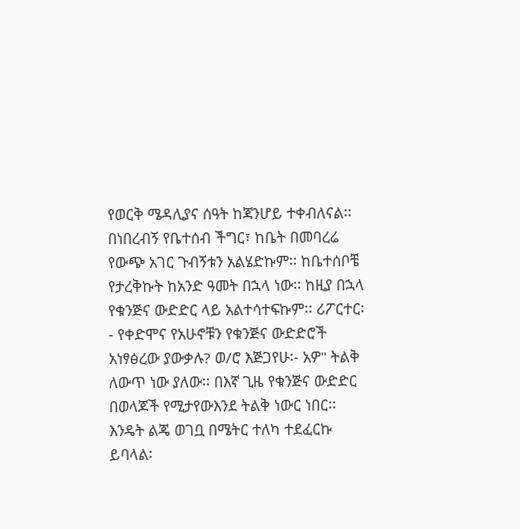የወርቅ ሜዳሊያና ሰዓት ከጃንሆይ ተቀብለናል፡፡ በነበረብኝ የቤተሰብ ችግር፣ ከቤት በመባረሬ የውጭ አገር ጉብኝቱን አልሄድኩም፡፡ ከቤተሰቦቼ የታረቅኩት ከአንድ ዓመት በኋላ ነው፡፡ ከዚያ በኋላ የቁንጅና ውድድር ላይ አልተሳተፍኩም፡፡ ሪፖርተር፡- የቀድሞና የአሁኖቹን የቁንጅና ውድድሮች አነፃፅረው ያውቃሉ? ወ/ሮ እጅጋየሁ፡- አዎ" ትልቅ ለውጥ ነው ያለው፡፡ በእኛ ጊዜ የቁንጅና ውድድር በወላጆች የሚታየውእንደ ትልቅ ነውር ነበር፡፡ እንዴት ልጄ ወገቧ በሜትር ተለካ ተደፈርኩ ይባላል፡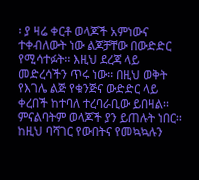፡ ያ ዛሬ ቀርቶ ወላጆች አምነውና ተቀብለውት ነው ልጆቻቸው በውድድር የሚሳተፉት፡፡ እዚህ ደረጃ ላይ መድረሳችን ጥሩ ነው፡፡ በዚህ ወቅት የእገሌ ልጅ የቁንጅና ውድድር ላይ ቀረበች ከተባለ ተረባራቢው ይበዛል፡፡ ምናልባትም ወላጆች ያን ይጠሉት ነበር፡፡ ከዚህ ባሻገር የውበትና የመኳኳሉን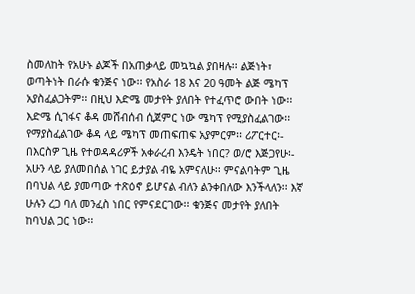ስመለከት የአሁኑ ልጆች በአጠቃላይ መኳኳል ያበዛሉ፡፡ ልጅነት፣ ወጣትነት በራሱ ቁንጅና ነው፡፡ የአስራ 18 እና 20 ዓመት ልጅ ሜካፕ አያስፈልጋትም፡፡ በዚህ እድሜ መታየት ያለበት የተፈጥሮ ውበት ነው፡፡ እድሜ ሲገፋና ቆዳ መሸብሰብ ሲጀምር ነው ሜካፕ የሚያስፈልገው፡፡ የማያስፈልገው ቆዳ ላይ ሜካፕ መጠፍጠፍ አያምርም፡፡ ሪፖርተር፡- በእርስዎ ጊዜ የተወዳዳሪዎች አቀራረብ እንዴት ነበር? ወ/ሮ እጅጋየሁ፡- አሁን ላይ ያለመበሰል ነገር ይታያል ብዬ አምናለሁ፡፡ ምናልባትም ጊዜ በባህል ላይ ያመጣው ተጽዕኖ ይሆናል ብለን ልንቀበለው እንችላለን፡፡ እኛ ሁሉን ረጋ ባለ መንፈስ ነበር የምናደርገው፡፡ ቁንጅና መታየት ያለበት ከባህል ጋር ነው፡፡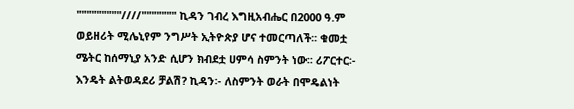"""""""""////""""""" ኪዳን ገብረ እግዚአብሔር በ2000 ዓ.ም ወይዘሪት ሚሌኒየም ንግሥት ኢትዮጵያ ሆና ተመርጣለች፡፡ ቁመቷ ሜትር ከሰማኒያ አንድ ሲሆን ክብደቷ ሀምሳ ስምንት ነው፡፡ ሪፖርተር፡- እንዴት ልትወዳደሪ ቻልሽ? ኪዳን፡- ለስምንት ወራት በሞዴልነት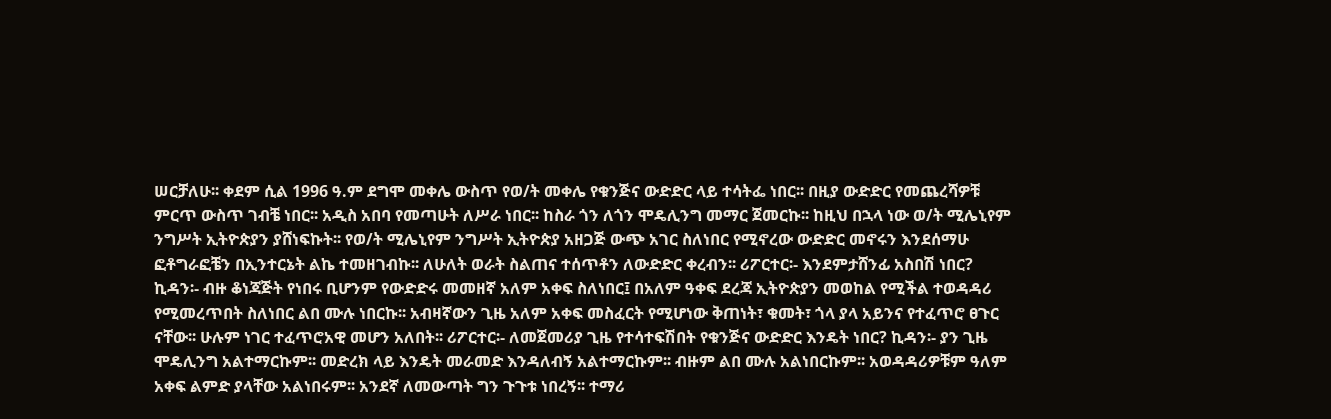ሠርቻለሁ፡፡ ቀደም ሲል 1996 ዓ.ም ደግሞ መቀሌ ውስጥ የወ/ት መቀሌ የቁንጅና ውድድር ላይ ተሳትፌ ነበር፡፡ በዚያ ውድድር የመጨረሻዎቹ ምርጥ ውስጥ ገብቼ ነበር፡፡ አዲስ አበባ የመጣሁት ለሥራ ነበር፡፡ ከስራ ጎን ለጎን ሞዴሊንግ መማር ጀመርኩ፡፡ ከዚህ በኋላ ነው ወ/ት ሚሌኒየም ንግሥት ኢትዮጵያን ያሸነፍኩት፡፡ የወ/ት ሚሌኒየም ንግሥት ኢትዮጵያ አዘጋጅ ውጭ አገር ስለነበር የሚኖረው ውድድር መኖሩን እንደሰማሁ ፎቶግራፎቼን በኢንተርኔት ልኬ ተመዘገብኩ፡፡ ለሁለት ወራት ስልጠና ተሰጥቶን ለውድድር ቀረብን፡፡ ሪፖርተር፡- እንደምታሸንፊ አስበሽ ነበር? ኪዳን፡- ብዙ ቆነጃጅት የነበሩ ቢሆንም የውድድሩ መመዘኛ አለም አቀፍ ስለነበር፤ በአለም ዓቀፍ ደረጃ ኢትዮጵያን መወከል የሚችል ተወዳዳሪ የሚመረጥበት ስለነበር ልበ ሙሉ ነበርኩ፡፡ አብዛኛውን ጊዜ አለም አቀፍ መስፈርት የሚሆነው ቅጠነት፣ ቁመት፣ ጎላ ያላ አይንና የተፈጥሮ ፀጉር ናቸው፡፡ ሁሉም ነገር ተፈጥሮአዊ መሆን አለበት፡፡ ሪፖርተር፡- ለመጀመሪያ ጊዜ የተሳተፍሽበት የቁንጅና ውድድር እንዴት ነበር? ኪዳን፡- ያን ጊዜ ሞዴሊንግ አልተማርኩም፡፡ መድረክ ላይ እንዴት መራመድ እንዳለብኝ አልተማርኩም፡፡ ብዙም ልበ ሙሉ አልነበርኩም፡፡ አወዳዳሪዎቹም ዓለም አቀፍ ልምድ ያላቸው አልነበሩም፡፡ አንደኛ ለመውጣት ግን ጉጉቱ ነበረኝ፡፡ ተማሪ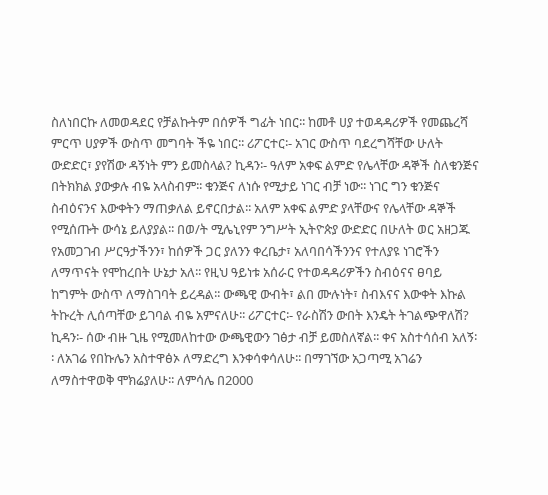ስለነበርኩ ለመወዳደር የቻልኩትም በሰዎች ግፊት ነበር፡፡ ከመቶ ሀያ ተወዳዳሪዎች የመጨረሻ ምርጥ ሀያዎች ውስጥ መግባት ችዬ ነበር፡፡ ሪፖርተር፡- አገር ውስጥ ባደረግሻቸው ሁለት ውድድር፣ ያየሽው ዳኝነት ምን ይመስላል? ኪዳን፡- ዓለም አቀፍ ልምድ የሌላቸው ዳኞች ስለቁንጅና በትክክል ያውቃሉ ብዬ አላስብም፡፡ ቁንጅና ለነሱ የሚታይ ነገር ብቻ ነው፡፡ ነገር ግን ቁንጅና ስብዕናንና እውቀትን ማጠቃለል ይኖርበታል፡፡ አለም አቀፍ ልምድ ያላቸውና የሌላቸው ዳኞች የሚሰጡት ውሳኔ ይለያያል፡፡ በወ/ት ሚሌኒየም ንግሥት ኢትዮጵያ ውድድር በሁለት ወር አዘጋጁ የአመጋገብ ሥርዓታችንን፣ ከሰዎች ጋር ያለንን ቀረቤታ፣ አለባበሳችንንና የተለያዩ ነገሮችን ለማጥናት የሞከረበት ሁኔታ አለ፡፡ የዚህ ዓይነቱ አሰራር የተወዳዳሪዎችን ስብዕናና ፀባይ ከግምት ውስጥ ለማስገባት ይረዳል፡፡ ውጫዊ ውብት፣ ልበ ሙሉነት፣ ስብእናና እውቀት እኩል ትኩረት ሊሰጣቸው ይገባል ብዬ አምናለሁ፡፡ ሪፖርተር፡- የራስሽን ውበት እንዴት ትገልጭዋለሽ? ኪዳን፡- ሰው ብዙ ጊዜ የሚመለከተው ውጫዊውን ገፅታ ብቻ ይመስለኛል፡፡ ቀና አስተሳሰብ አለኝ፡፡ ለአገሬ የበኩሌን አስተዋፅኦ ለማድረግ እንቀሳቀሳለሁ፡፡ በማገኘው አጋጣሚ አገሬን ለማስተዋወቅ ሞክሬያለሁ፡፡ ለምሳሌ በ2000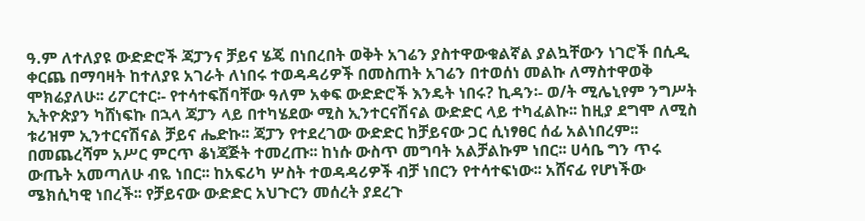ዓ.ም ለተለያዩ ውድድሮች ጃፓንና ቻይና ሄጄ በነበረበት ወቅት አገሬን ያስተዋውቁልኛል ያልኳቸውን ነገሮች በሲዲ ቀርጨ በማባዛት ከተለያዩ አገራት ለነበሩ ተወዳዳሪዎች በመስጠት አገሬን በተወሰነ መልኩ ለማስተዋወቅ ሞክሬያለሁ፡፡ ሪፖርተር፡- የተሳተፍሽባቸው ዓለም አቀፍ ውድድሮች እንዴት ነበሩ? ኪዳን፡- ወ/ት ሚሌኒየም ንግሥት ኢትዮጵያን ካሸነፍኩ በኋላ ጃፓን ላይ በተካሄደው ሚስ ኢንተርናሽናል ውድድር ላይ ተካፈልኩ፡፡ ከዚያ ደግሞ ለሚስ ቱሪዝም ኢንተርናሽናል ቻይና ሔድኩ፡፡ ጃፓን የተደረገው ውድድር ከቻይናው ጋር ሲነፃፀር ሰፊ አልነበረም፡፡ በመጨረሻም አሥር ምርጥ ቆነጃጅት ተመረጡ፡፡ ከነሱ ውስጥ መግባት አልቻልኩም ነበር፡፡ ሀሳቤ ግን ጥሩ ውጤት አመጣለሁ ብዬ ነበር፡፡ ከአፍሪካ ሦስት ተወዳዳሪዎች ብቻ ነበርን የተሳተፍነው፡፡ አሸናፊ የሆነችው ሜክሲካዊ ነበረች፡፡ የቻይናው ውድድር አህጉርን መሰረት ያደረጉ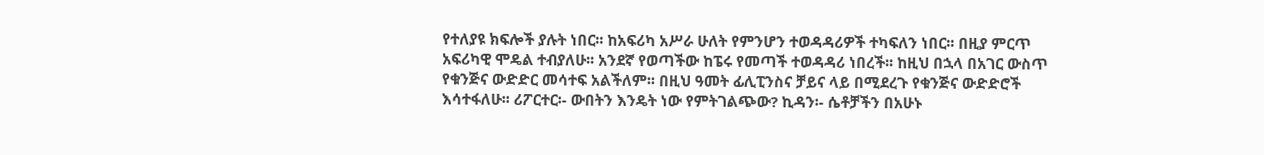የተለያዩ ክፍሎች ያሉት ነበር፡፡ ከአፍሪካ አሥራ ሁለት የምንሆን ተወዳዳሪዎች ተካፍለን ነበር፡፡ በዚያ ምርጥ አፍሪካዊ ሞዴል ተብያለሁ፡፡ አንደኛ የወጣችው ከፔሩ የመጣች ተወዳዳሪ ነበረች፡፡ ከዚህ በኋላ በአገር ውስጥ የቁንጅና ውድድር መሳተፍ አልችለም፡፡ በዚህ ዓመት ፊሊፒንስና ቻይና ላይ በሚደረጉ የቁንጅና ውድድሮች እሳተፋለሁ፡፡ ሪፖርተር፡- ውበትን እንዴት ነው የምትገልጭው? ኪዳን፡- ሴቶቻችን በአሁኑ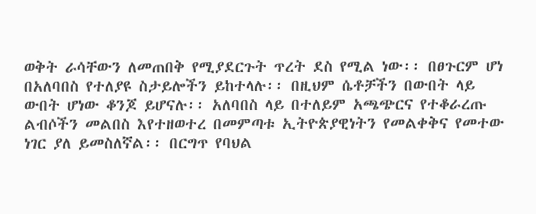ወቅት ራሳቸውን ለመጠበቅ የሚያደርጉት ጥረት ደስ የሚል ነው፡፡ በፀጉርም ሆነ በአለባበስ የተለያዩ ስታይሎችን ይከተላሉ፡፡ በዚህም ሴቶቻችን በውበት ላይ ውበት ሆነው ቆንጆ ይሆናሉ፡፡ አለባበስ ላይ በተለይም አጫጭርና የተቆራረጡ ልብሶችን መልበስ እየተዘወተረ በመምጣቱ ኢትዮጵያዊነትን የመልቀቅና የመተው ነገር ያለ ይመስለኛል፡፡ በርግጥ የባህል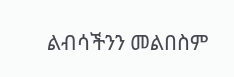ልብሳችንን መልበስም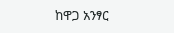ከዋጋ አንፃር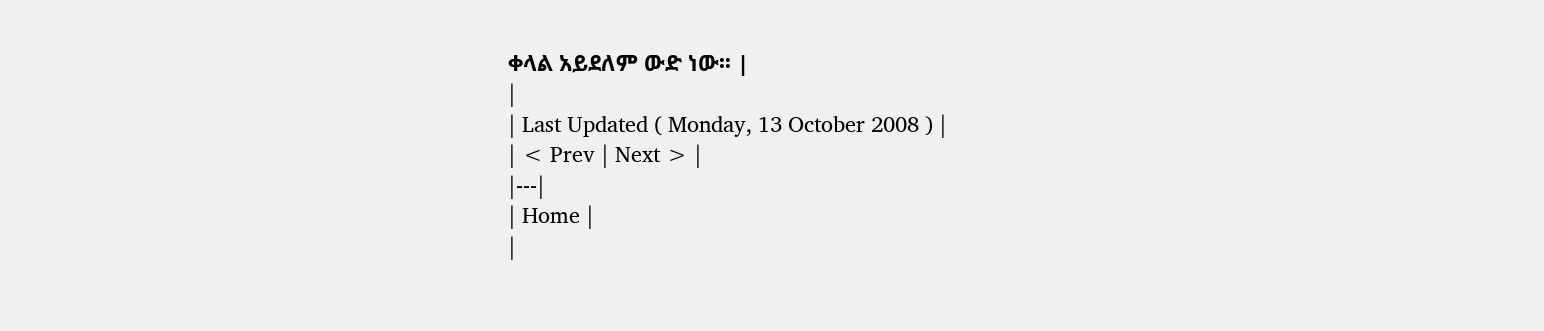ቀላል አይደለም ውድ ነው፡፡ |
|
| Last Updated ( Monday, 13 October 2008 ) |
| < Prev | Next > |
|---|
| Home |
|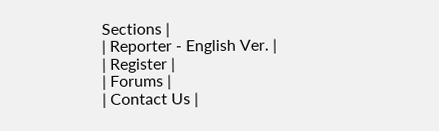Sections |
| Reporter - English Ver. |
| Register |
| Forums |
| Contact Us |